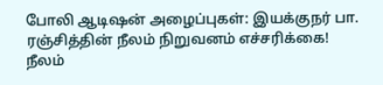போலி ஆடிஷன் அழைப்புகள்: இயக்குநர் பா. ரஞ்சித்தின் நீலம் நிறுவனம் எச்சரிக்கை!
நீலம்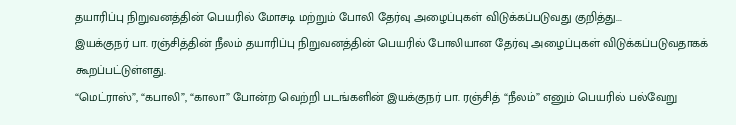தயாரிப்பு நிறுவனத்தின் பெயரில் மோசடி மற்றும் போலி தேர்வு அழைப்புகள் விடுக்கப்படுவது குறித்து...
இயக்குநர் பா. ரஞ்சித்தின் நீலம் தயாரிப்பு நிறுவனத்தின் பெயரில் போலியான தேர்வு அழைப்புகள் விடுக்கப்படுவதாகக் கூறப்பட்டுள்ளது.
“மெட்ராஸ்”, “கபாலி”, “காலா” போன்ற வெற்றி படங்களின் இயக்குநர் பா. ரஞ்சித் “நீலம்” எனும் பெயரில் பல்வேறு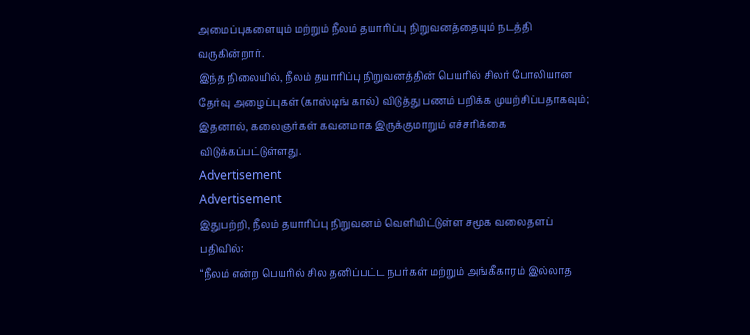அமைப்புகளையும் மற்றும் நீலம் தயாரிப்பு நிறுவனத்தையும் நடத்தி வருகின்றார்.
இந்த நிலையில், நீலம் தயாரிப்பு நிறுவனத்தின் பெயரில் சிலர் போலியான தேர்வு அழைப்புகள் (காஸ்டிங் கால்) விடுத்து பணம் பறிக்க முயற்சிப்பதாகவும்; இதனால், கலைஞர்கள் கவனமாக இருக்குமாறும் எச்சரிக்கை விடுக்கப்பட்டுள்ளது.
Advertisement
Advertisement
இதுபற்றி, நீலம் தயாரிப்பு நிறுவனம் வெளியிட்டுள்ள சமூக வலைதளப் பதிவில்:
“நீலம் என்ற பெயரில் சில தனிப்பட்ட நபர்கள் மற்றும் அங்கீகாரம் இல்லாத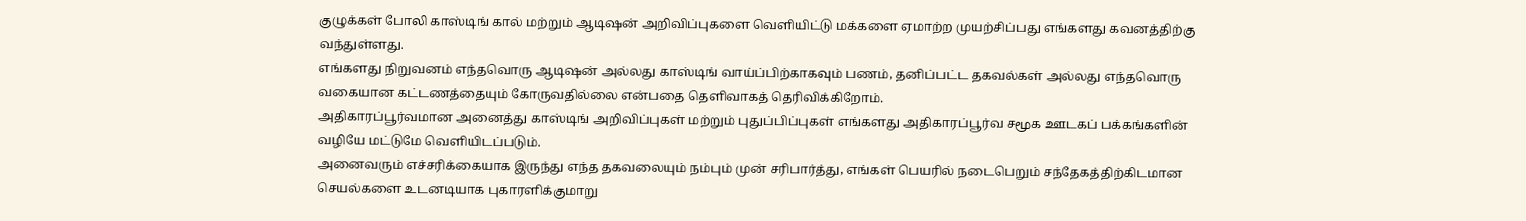குழுக்கள் போலி காஸ்டிங் கால் மற்றும் ஆடிஷன் அறிவிப்புகளை வெளியிட்டு மக்களை ஏமாற்ற முயற்சிப்பது எங்களது கவனத்திற்கு வந்துள்ளது.
எங்களது நிறுவனம் எந்தவொரு ஆடிஷன் அல்லது காஸ்டிங் வாய்ப்பிற்காகவும் பணம், தனிப்பட்ட தகவல்கள் அல்லது எந்தவொரு வகையான கட்டணத்தையும் கோருவதில்லை என்பதை தெளிவாகத் தெரிவிக்கிறோம்.
அதிகாரப்பூர்வமான அனைத்து காஸ்டிங் அறிவிப்புகள் மற்றும் புதுப்பிப்புகள் எங்களது அதிகாரப்பூர்வ சமூக ஊடகப் பக்கங்களின் வழியே மட்டுமே வெளியிடப்படும்.
அனைவரும் எச்சரிக்கையாக இருந்து எந்த தகவலையும் நம்பும் முன் சரிபார்த்து, எங்கள் பெயரில் நடைபெறும் சந்தேகத்திற்கிடமான செயல்களை உடனடியாக புகாரளிக்குமாறு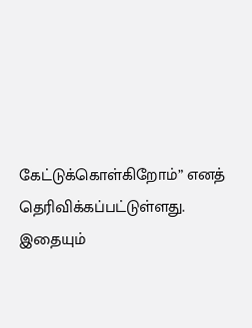கேட்டுக்கொள்கிறோம்” எனத் தெரிவிக்கப்பட்டுள்ளது.
இதையும்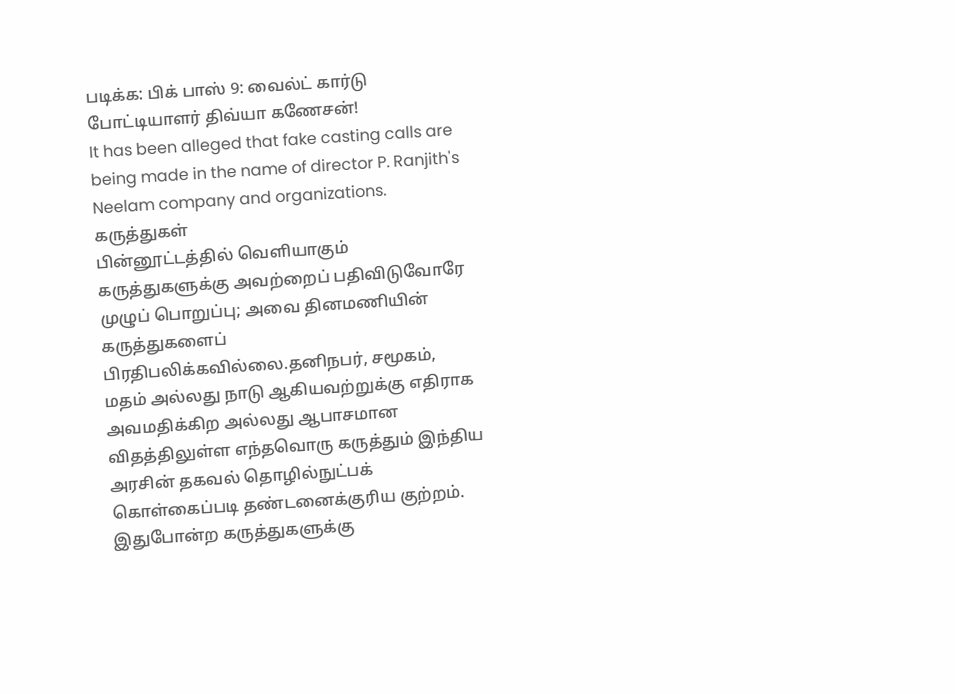படிக்க: பிக் பாஸ் 9: வைல்ட் கார்டு போட்டியாளர் திவ்யா கணேசன்!
It has been alleged that fake casting calls are being made in the name of director P. Ranjith's Neelam company and organizations.
கருத்துகள்
பின்னூட்டத்தில் வெளியாகும் கருத்துகளுக்கு அவற்றைப் பதிவிடுவோரே முழுப் பொறுப்பு; அவை தினமணியின் கருத்துகளைப் பிரதிபலிக்கவில்லை.தனிநபர், சமூகம், மதம் அல்லது நாடு ஆகியவற்றுக்கு எதிராக அவமதிக்கிற அல்லது ஆபாசமான விதத்திலுள்ள எந்தவொரு கருத்தும் இந்திய அரசின் தகவல் தொழில்நுட்பக் கொள்கைப்படி தண்டனைக்குரிய குற்றம். இதுபோன்ற கருத்துகளுக்கு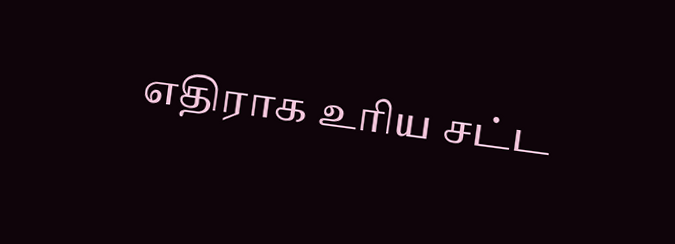எதிராக உரிய சட்ட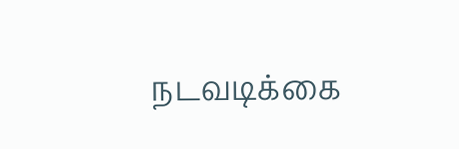நடவடிக்கை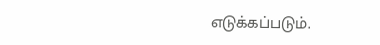எடுக்கப்படும்.